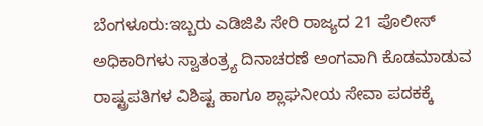ಬೆಂಗಳೂರು:ಇಬ್ಬರು ಎಡಿಜಿಪಿ ಸೇರಿ ರಾಜ್ಯದ 21 ಪೊಲೀಸ್ ಅಧಿಕಾರಿಗಳು ಸ್ವಾತಂತ್ರ್ಯ ದಿನಾಚರಣೆ ಅಂಗವಾಗಿ ಕೊಡಮಾಡುವ ರಾಷ್ಟ್ರಪತಿಗಳ ವಿಶಿಷ್ಟ ಹಾಗೂ ಶ್ಲಾಘನೀಯ ಸೇವಾ ಪದಕಕ್ಕೆ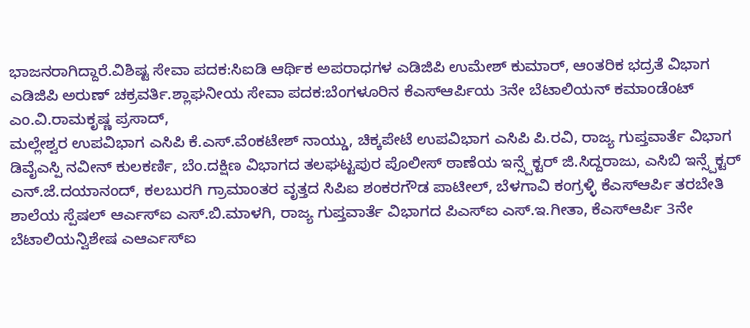ಭಾಜನರಾಗಿದ್ದಾರೆ.ವಿಶಿಷ್ಟ ಸೇವಾ ಪದಕ:ಸಿಐಡಿ ಆರ್ಥಿಕ ಅಪರಾಧಗಳ ಎಡಿಜಿಪಿ ಉಮೇಶ್ ಕುಮಾರ್, ಆಂತರಿಕ ಭದ್ರತೆ ವಿಭಾಗ ಎಡಿಜಿಪಿ ಅರುಣ್ ಚಕ್ರವರ್ತಿ.ಶ್ಲಾಘನೀಯ ಸೇವಾ ಪದಕ:ಬೆಂಗಳೂರಿನ ಕೆಎಸ್ಆರ್ಪಿಯ 3ನೇ ಬೆಟಾಲಿಯನ್ ಕಮಾಂಡೆಂಟ್ ಎಂ.ವಿ.ರಾಮಕೃಷ್ಣ ಪ್ರಸಾದ್,
ಮಲ್ಲೇಶ್ವರ ಉಪವಿಭಾಗ ಎಸಿಪಿ ಕೆ.ಎಸ್.ವೆಂಕಟೇಶ್ ನಾಯ್ಡು, ಚಿಕ್ಕಪೇಟೆ ಉಪವಿಭಾಗ ಎಸಿಪಿ ಪಿ.ರವಿ, ರಾಜ್ಯ ಗುಪ್ತವಾರ್ತೆ ವಿಭಾಗ ಡಿವೈಎಸ್ಪಿ ನವೀನ್ ಕುಲಕರ್ಣಿ, ಬೆಂ.ದಕ್ಷಿಣ ವಿಭಾಗದ ತಲಘಟ್ಟಪುರ ಪೊಲೀಸ್ ಠಾಣೆಯ ಇನ್ಸ್ಪೆಕ್ಟರ್ ಜಿ.ಸಿದ್ದರಾಜು, ಎಸಿಬಿ ಇನ್ಸ್ಪೆಕ್ಟರ್ ಎನ್.ಜೆ.ದಯಾನಂದ್, ಕಲಬುರಗಿ ಗ್ರಾಮಾಂತರ ವೃತ್ತದ ಸಿಪಿಐ ಶಂಕರಗೌಡ ಪಾಟೀಲ್, ಬೆಳಗಾವಿ ಕಂಗ್ರಳ್ಳಿ ಕೆಎಸ್ಆರ್ಪಿ ತರಬೇತಿ ಶಾಲೆಯ ಸ್ಪೆಷಲ್ ಆರ್ಎಸ್ಐ ಎಸ್.ಬಿ.ಮಾಳಗಿ, ರಾಜ್ಯ ಗುಪ್ತವಾರ್ತೆ ವಿಭಾಗದ ಪಿಎಸ್ಐ ಎಸ್.ಇ.ಗೀತಾ, ಕೆಎಸ್ಆರ್ಪಿ 3ನೇ ಬೆಟಾಲಿಯನ್ವಿಶೇಷ ಎಆರ್ಎಸ್ಐ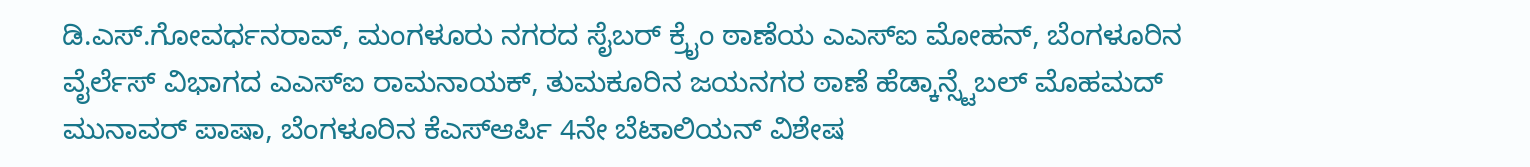ಡಿ.ಎಸ್.ಗೋವರ್ಧನರಾವ್, ಮಂಗಳೂರು ನಗರದ ಸೈಬರ್ ಕ್ರೖೆಂ ಠಾಣೆಯ ಎಎಸ್ಐ ಮೋಹನ್, ಬೆಂಗಳೂರಿನ ವೈರ್ಲೆಸ್ ವಿಭಾಗದ ಎಎಸ್ಐ ರಾಮನಾಯಕ್, ತುಮಕೂರಿನ ಜಯನಗರ ಠಾಣೆ ಹೆಡ್ಕಾನ್ಸ್ಟೆಬಲ್ ಮೊಹಮದ್ ಮುನಾವರ್ ಪಾಷಾ, ಬೆಂಗಳೂರಿನ ಕೆಎಸ್ಆರ್ಪಿ 4ನೇ ಬೆಟಾಲಿಯನ್ ವಿಶೇಷ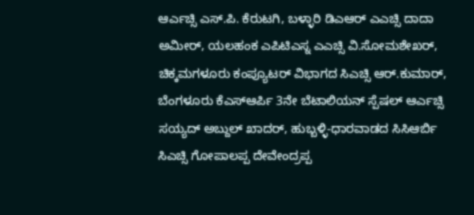ಆರ್ಎಚ್ಸಿ ಎಸ್.ಪಿ. ಕೆರುಟಗಿ, ಬಳ್ಳಾರಿ ಡಿಎಆರ್ ಎಎಚ್ಸಿ ದಾದಾ ಅಮೀರ್, ಯಲಹಂಕ ಎಪಿಟಿಎಸ್ನ ಎಎಚ್ಸಿ ವಿ.ಸೋಮಶೇಖರ್, ಚಿಕ್ಕಮಗಳೂರು ಕಂಪ್ಯೂಟರ್ ವಿಭಾಗದ ಸಿಎಚ್ಸಿ ಆರ್.ಕುಮಾರ್, ಬೆಂಗಳೂರು ಕೆಎಸ್ಆರ್ಪಿ 3ನೇ ಬೆಟಾಲಿಯನ್ ಸ್ಪೆಷಲ್ ಆರ್ಎಚ್ಸಿ ಸಯ್ಯದ್ ಅಬ್ದುಲ್ ಖಾದರ್, ಹುಬ್ಬಳ್ಳಿ-ಧಾರವಾಡದ ಸಿಸಿಆರ್ಬಿ ಸಿಎಚ್ಸಿ ಗೋಪಾಲಪ್ಪ ದೇವೇಂದ್ರಪ್ಪ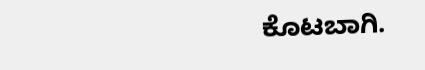ಕೊಟಬಾಗಿ.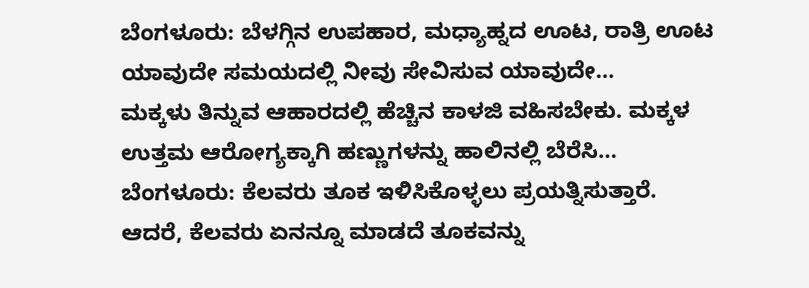ಬೆಂಗಳೂರು: ಬೆಳಗ್ಗಿನ ಉಪಹಾರ, ಮಧ್ಯಾಹ್ನದ ಊಟ, ರಾತ್ರಿ ಊಟ ಯಾವುದೇ ಸಮಯದಲ್ಲಿ ನೀವು ಸೇವಿಸುವ ಯಾವುದೇ…
ಮಕ್ಕಳು ತಿನ್ನುವ ಆಹಾರದಲ್ಲಿ ಹೆಚ್ಚಿನ ಕಾಳಜಿ ವಹಿಸಬೇಕು. ಮಕ್ಕಳ ಉತ್ತಮ ಆರೋಗ್ಯಕ್ಕಾಗಿ ಹಣ್ಣುಗಳನ್ನು ಹಾಲಿನಲ್ಲಿ ಬೆರೆಸಿ…
ಬೆಂಗಳೂರು: ಕೆಲವರು ತೂಕ ಇಳಿಸಿಕೊಳ್ಳಲು ಪ್ರಯತ್ನಿಸುತ್ತಾರೆ. ಆದರೆ, ಕೆಲವರು ಏನನ್ನೂ ಮಾಡದೆ ತೂಕವನ್ನು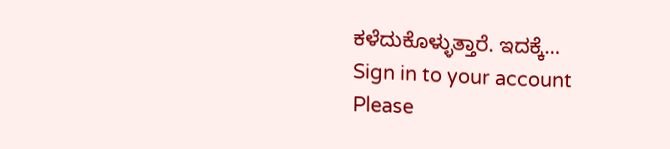ಕಳೆದುಕೊಳ್ಳುತ್ತಾರೆ. ಇದಕ್ಕೆ…
Sign in to your account
Please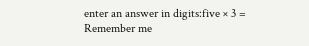enter an answer in digits:five × 3 =
Remember me